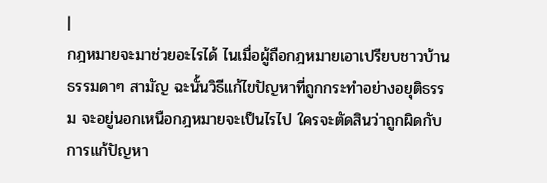|
กฎหมายจะมาช่วยอะไรได้ ไนเมื่อผู้ถือกฎหมายเอาเปรียบชาวบ้านธรรมดาๆ สามัญ ฉะนั้นวิธีแก้ไขปัญหาที่ถูกกระทำอย่างอยุติธรรม จะอยู่นอกเหนือกฎหมายจะเป็นไรไป ใครจะตัดสินว่าถูกผิดกับการแก้ปัญหา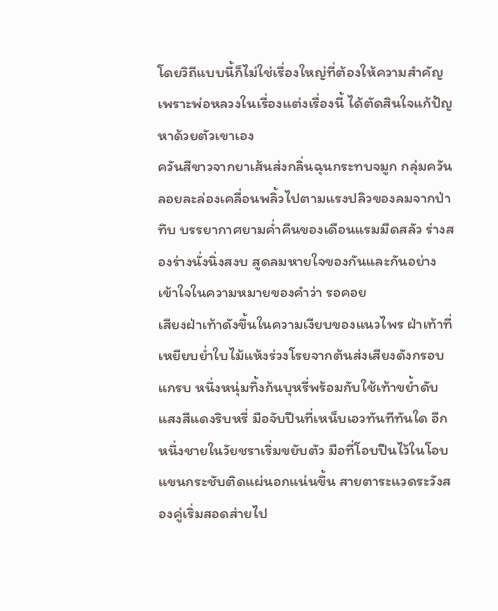โดยวิถีแบบนี้ก็ไม่ใช่เรื่องใหญ่ที่ต้องให้ความสำคัญ เพราะพ่อหลวงในเรื่องแต่งเรื่องนี้ ได้ตัดสินใจแก้ปัญหาด้วยตัวเขาเอง
ควันสีขาวจากยาเส้นส่งกลิ่นฉุนกระทบจมูก กลุ่มควันลอยละล่องเคลื่อนพลิ้วไปตามแรงปลิวของลมจากป่าทึบ บรรยากาศยามค่ำคืนของเดือนแรมมืดสลัว ร่างสองร่างนั่งนิ่งสงบ สูดลมหายใจของกันและกันอย่างเข้าใจในความหมายของคำว่า รอคอย
เสียงฝ่าเท้าดังขึ้นในความเงียบของแนวไพร ฝ่าเท้าที่เหยียบย่ำใบไม้แห้งร่วงโรยจากต้นส่งเสียงดังกรอบแกรบ หนึ่งหนุ่มทิ้งก้นบุหรี่พร้อมกับใช้เท้าขย้ำดับแสงสีแดงริบหรี่ มือจับปืนที่เหน็บเอวทันทีทันใด อีกหนึ่งชายในวัยชราเริ่มขยับตัว มือที่โอบปืนไว้ในโอบแขนกระชับติดแผ่นอกแน่นขึ้น สายตาระแวดระวังสองคู่เริ่มสอดส่ายไป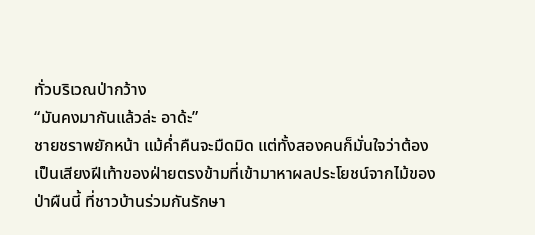ทั่วบริเวณป่ากว้าง
“มันคงมากันแล้วล่ะ อาด้ะ”
ชายชราพยักหน้า แม้ค่ำคืนจะมืดมิด แต่ทั้งสองคนก็มั่นใจว่าต้องเป็นเสียงฝีเท้าของฝ่ายตรงข้ามที่เข้ามาหาผลประโยชน์จากไม้ของป่าผืนนี้ ที่ชาวบ้านร่วมกันรักษา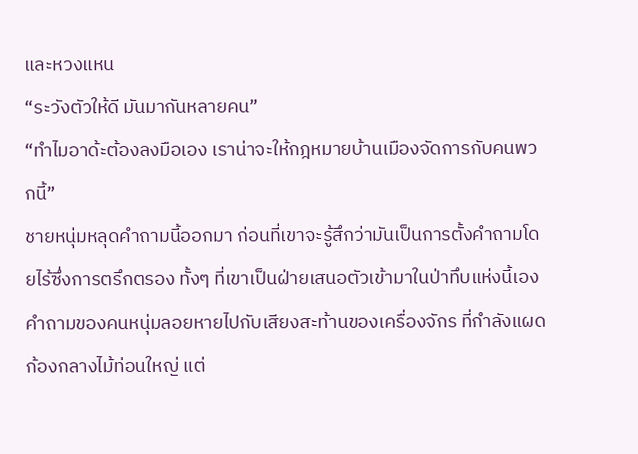และหวงแหน
“ระวังตัวให้ดี มันมากันหลายคน”
“ทำไมอาด้ะต้องลงมือเอง เราน่าจะให้กฎหมายบ้านเมืองจัดการกับคนพวกนี้”
ชายหนุ่มหลุดคำถามนี้ออกมา ก่อนที่เขาจะรู้สึกว่ามันเป็นการตั้งคำถามโดยไร้ซึ่งการตรึกตรอง ทั้งๆ ที่เขาเป็นฝ่ายเสนอตัวเข้ามาในป่าทึบแห่งนี้เอง
คำถามของคนหนุ่มลอยหายไปกับเสียงสะท้านของเครื่องจักร ที่กำลังแผดก้องกลางไม้ท่อนใหญ่ แต่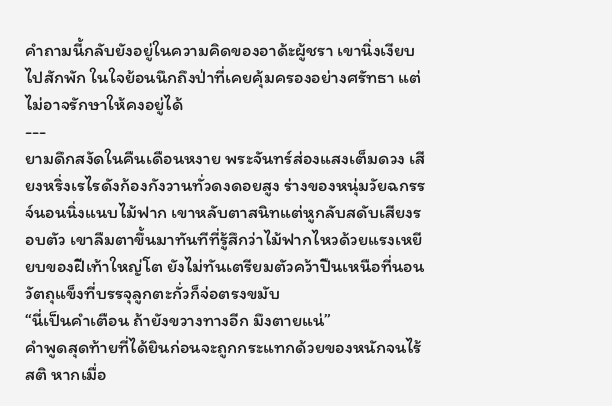คำถามนี้กลับยังอยู่ในความคิดของอาด้ะผู้ชรา เขานิ่งเงียบไปสักพัก ในใจย้อนนึกถึงป่าที่เคยคุ้มครองอย่างศรัทธา แต่ไม่อาจรักษาให้คงอยู่ได้
---
ยามดึกสงัดในคืนเดือนหงาย พระจันทร์ส่องแสงเต็มดวง เสียงหริ่งเรไรดังก้องกังวานทั่วดงดอยสูง ร่างของหนุ่มวัยฉกรรจ์นอนนิ่งแนบไม้ฟาก เขาหลับตาสนิทแต่หูกลับสดับเสียงรอบตัว เขาลืมตาขึ้นมาทันทีที่รู้สึกว่าไม้ฟากไหวด้วยแรงเหยียบของฝีเท้าใหญ่โต ยังไม่ทันเตรียมตัวคว้าปืนเหนือที่นอน วัตถุแข็งที่บรรจุลูกตะกั่วก็จ่อตรงขมับ
“นี่เป็นคำเตือน ถ้ายังขวางทางอีก มึงตายแน่”
คำพูดสุดท้ายที่ได้ยินก่อนจะถูกกระแทกด้วยของหนักจนไร้สติ หากเมื่อ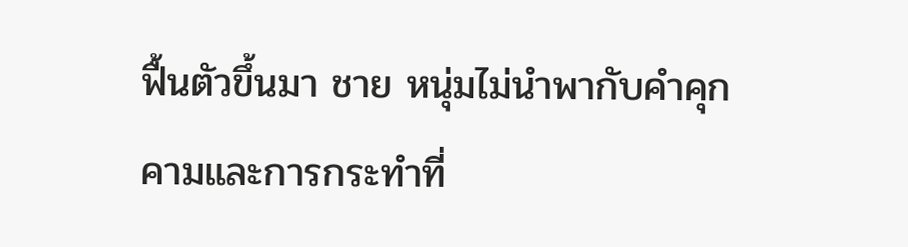ฟื้นตัวขึ้นมา ชาย หนุ่มไม่นำพากับคำคุกคามและการกระทำที่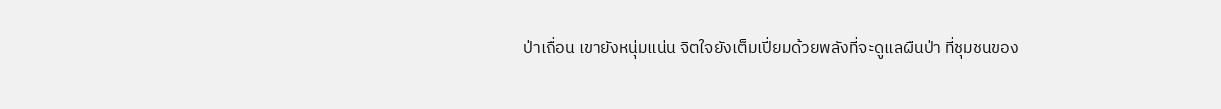ป่าเถื่อน เขายังหนุ่มแน่น จิตใจยังเต็มเปี่ยมด้วยพลังที่จะดูแลผืนป่า ที่ชุมชนของ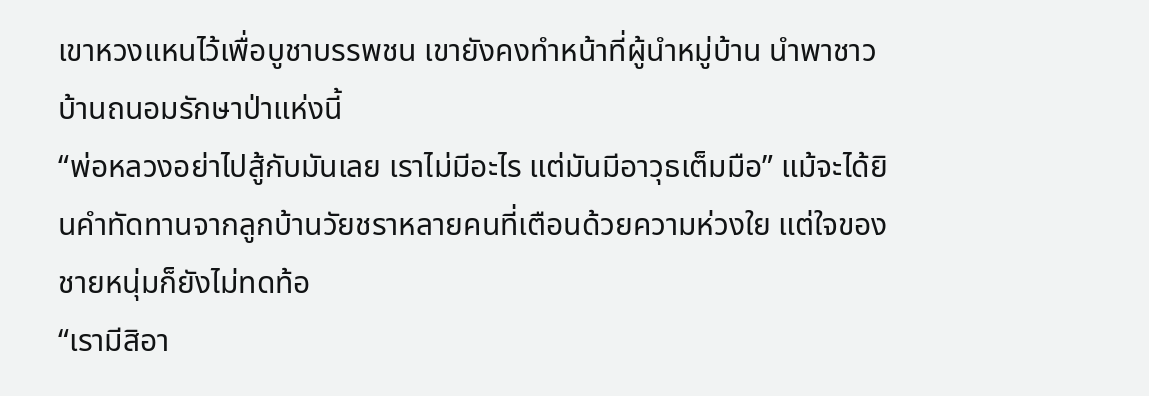เขาหวงแหนไว้เพื่อบูชาบรรพชน เขายังคงทำหน้าที่ผู้นำหมู่บ้าน นำพาชาวบ้านถนอมรักษาป่าแห่งนี้
“พ่อหลวงอย่าไปสู้กับมันเลย เราไม่มีอะไร แต่มันมีอาวุธเต็มมือ” แม้จะได้ยินคำทัดทานจากลูกบ้านวัยชราหลายคนที่เตือนด้วยความห่วงใย แต่ใจของชายหนุ่มก็ยังไม่ทดท้อ
“เรามีสิอา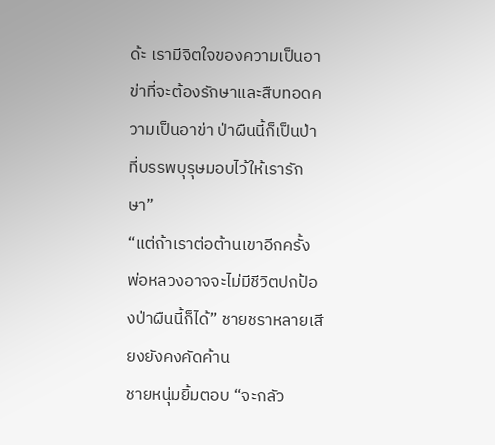ด้ะ เรามีจิตใจของความเป็นอาข่าที่จะต้องรักษาและสืบทอดความเป็นอาข่า ป่าผืนนี้ก็เป็นป่าที่บรรพบุรุษมอบไว้ให้เรารักษา”
“แต่ถ้าเราต่อต้านเขาอีกครั้ง พ่อหลวงอาจจะไม่มีชีวิตปกป้องป่าผืนนี้ก็ได้” ชายชราหลายเสียงยังคงคัดค้าน
ชายหนุ่มยิ้มตอบ “จะกลัว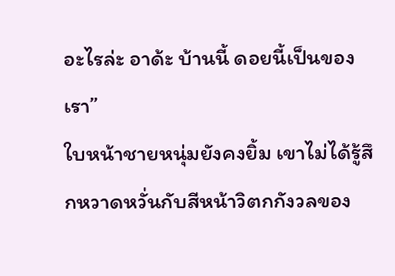อะไรล่ะ อาด้ะ บ้านนี้ ดอยนี้เป็นของเรา”
ใบหน้าชายหนุ่มยังคงยิ้ม เขาไม่ได้รู้สึกหวาดหวั่นกับสีหน้าวิตกกังวลของ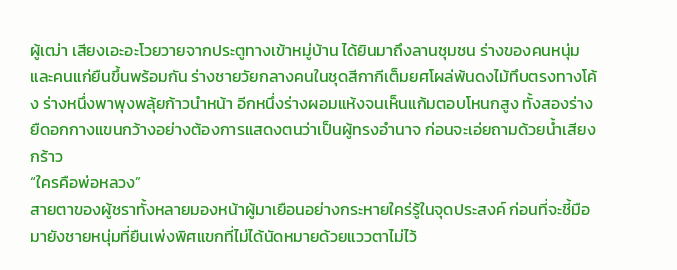ผู้เฒ่า เสียงเอะอะโวยวายจากประตูทางเข้าหมู่บ้าน ได้ยินมาถึงลานชุมชน ร่างของคนหนุ่มและคนแก่ยืนขึ้นพร้อมกัน ร่างชายวัยกลางคนในชุดสีกากีเต็มยศโผล่พ้นดงไม้ทึบตรงทางโค้ง ร่างหนึ่งพาพุงพลุ้ยก้าวนำหน้า อีกหนึ่งร่างผอมแห้งจนเห็นแก้มตอบโหนกสูง ทั้งสองร่างยืดอกกางแขนกว้างอย่างต้องการแสดงตนว่าเป็นผู้ทรงอำนาจ ก่อนจะเอ่ยถามด้วยน้ำเสียงกร้าว
“ใครคือพ่อหลวง”
สายตาของผู้ชราทั้งหลายมองหน้าผู้มาเยือนอย่างกระหายใคร่รู้ในจุดประสงค์ ก่อนที่จะชี้มือมายังชายหนุ่มที่ยืนเพ่งพิศแขกที่ไม่ได้นัดหมายด้วยแววตาไม่ไว้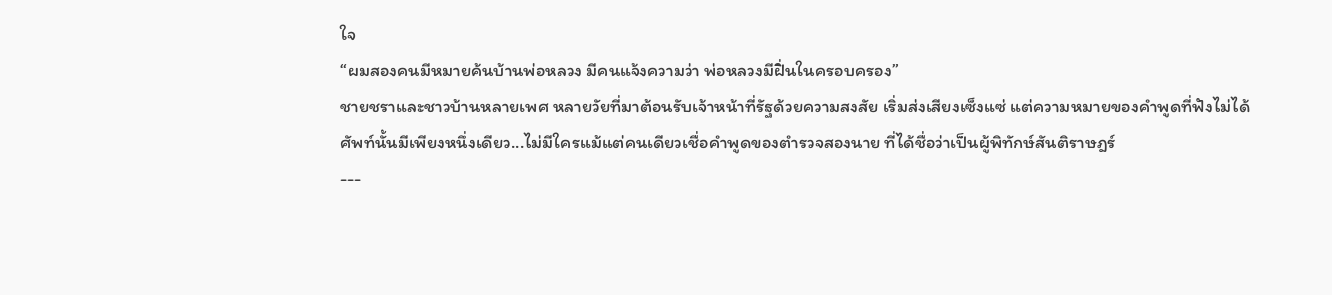ใจ
“ผมสองคนมีหมายค้นบ้านพ่อหลวง มีคนแจ้งความว่า พ่อหลวงมีฝิ่นในครอบครอง”
ชายชราและชาวบ้านหลายเพศ หลายวัยที่มาต้อนรับเจ้าหน้าที่รัฐด้วยความสงสัย เริ่มส่งเสียงเซ็งแซ่ แต่ความหมายของคำพูดที่ฟังไม่ได้ศัพท์นั้นมีเพียงหนึ่งเดียว...ไม่มีใครแม้แต่คนเดียวเชื่อคำพูดของตำรวจสองนาย ที่ได้ชื่อว่าเป็นผู้พิทักษ์สันติราษฎร์
---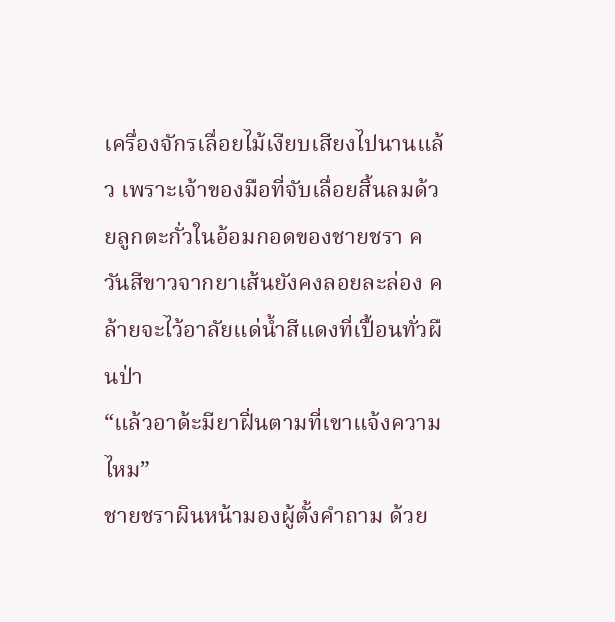เครื่องจักรเลื่อยไม้เงียบเสียงไปนานแล้ว เพราะเจ้าของมือที่จับเลื่อยสิ้นลมด้วยลูกตะกั่วในอ้อมกอดของชายชรา ควันสีขาวจากยาเส้นยังคงลอยละล่อง คล้ายจะไว้อาลัยแด่น้ำสีแดงที่เปื้อนทั่วผืนป่า
“แล้วอาด้ะมียาฝิ่นตามที่เขาแจ้งความไหม”
ชายชราผินหน้ามองผู้ตั้งคำถาม ด้วย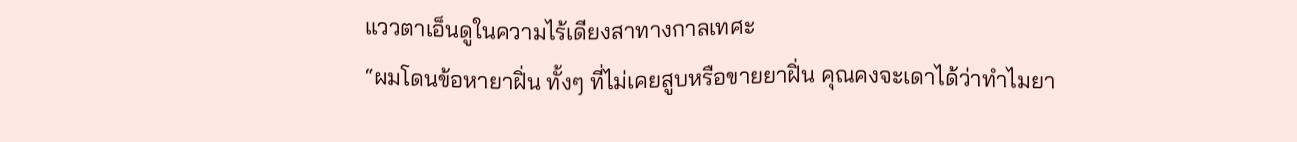แววตาเอ็นดูในความไร้เดียงสาทางกาลเทศะ
“ผมโดนข้อหายาฝิ่น ทั้งๆ ที่ไม่เคยสูบหรือขายยาฝิ่น คุณคงจะเดาได้ว่าทำไมยา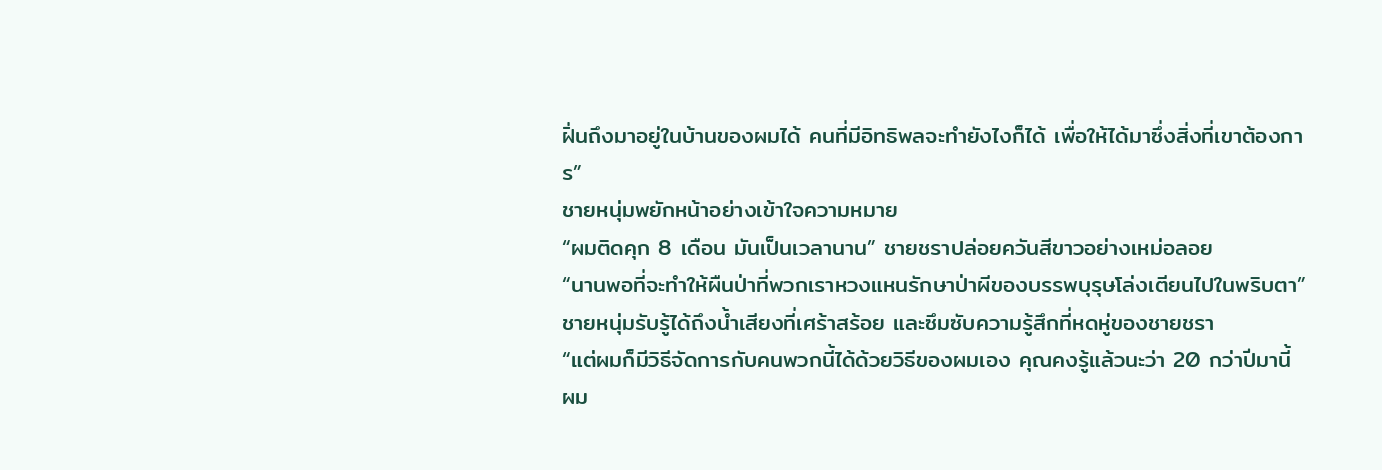ฝิ่นถึงมาอยู่ในบ้านของผมได้ คนที่มีอิทธิพลจะทำยังไงก็ได้ เพื่อให้ได้มาซึ่งสิ่งที่เขาต้องการ”
ชายหนุ่มพยักหน้าอย่างเข้าใจความหมาย
“ผมติดคุก 8 เดือน มันเป็นเวลานาน” ชายชราปล่อยควันสีขาวอย่างเหม่อลอย
“นานพอที่จะทำให้ผืนป่าที่พวกเราหวงแหนรักษาป่าผีของบรรพบุรุษโล่งเตียนไปในพริบตา”
ชายหนุ่มรับรู้ได้ถึงน้ำเสียงที่เศร้าสร้อย และซึมซับความรู้สึกที่หดหู่ของชายชรา
“แต่ผมก็มีวิธีจัดการกับคนพวกนี้ได้ด้วยวิธีของผมเอง คุณคงรู้แล้วนะว่า 20 กว่าปีมานี้ ผม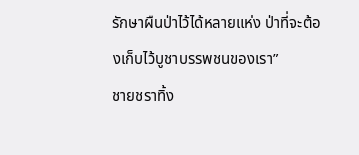รักษาผืนป่าไว้ได้หลายแห่ง ป่าที่จะต้องเก็บไว้บูชาบรรพชนของเรา”
ชายชราทิ้ง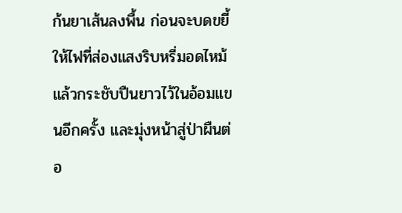ก้นยาเส้นลงพื้น ก่อนจะบดขยี้ให้ไฟที่ส่องแสงริบหรี่มอดไหม้ แล้วกระชับปืนยาวไว้ในอ้อมแขนอีกครั้ง และมุ่งหน้าสู่ป่าผืนต่อ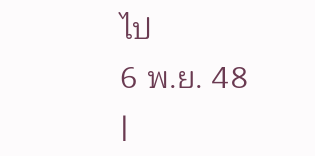ไป
6 พ.ย. 48
|